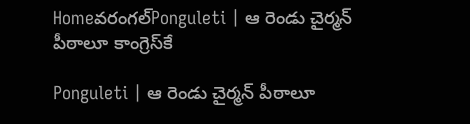Homeవరంగల్‌Ponguleti | ఆ రెండు చైర్మన్ పీఠాలూ కాంగ్రెస్‌కే

Ponguleti | ఆ రెండు చైర్మన్ పీఠాలూ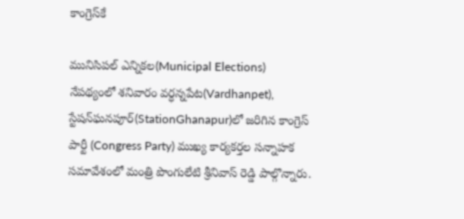కాంగ్రెస్‌కే

మునిసిపల్ ఎన్నికల(Municipal Elections) నేపథ్యంలో శనివారం వర్ధన్నపేట(Vardhanpet), స్టేషన్‌ఘనపూర్‌(StationGhanapur)లో జరిగిన కాంగ్రెస్ పార్టీ (Congress Party) ముఖ్య కార్యకర్తల సన్నాహక సమావేశంలో మంత్రి పొంగులేటి శ్రీనివాస్ రెడ్డి పాల్గొన్నారు.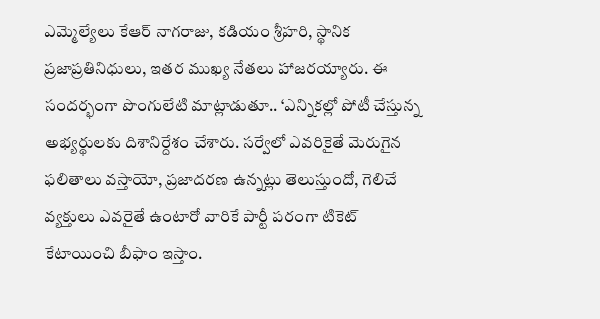ఎమ్మెల్యేలు కేఆర్ నాగరాజు, కడియం శ్రీహరి, స్థానిక ప్రజాప్రతినిధులు, ఇతర ముఖ్య నేతలు హాజరయ్యారు. ఈ సందర్భంగా పొంగులేటి మాట్లాడుతూ.. ‘ఎన్నికల్లో పోటీ చేస్తున్న అభ్యర్థులకు దిశానిర్దేశం చేశారు. సర్వేలో ఎవరికైతే మెరుగైన ఫలితాలు వస్తాయో, ప్రజాదరణ ఉన్నట్లు తెలుస్తుందో, గెలిచే వ్యక్తులు ఎవరైతే ఉంటారో వారికే పార్టీ పరంగా టికెట్ కేటాయించి బీఫాం ఇస్తాం.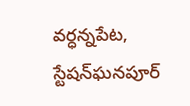వర్ధన్నపేట, స్టేషన్‌ఘనపూర్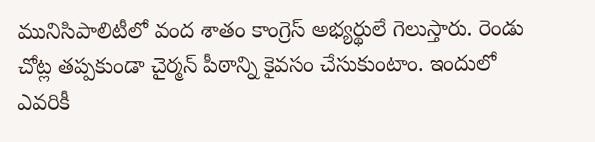మునిసిపాలిటీలో వంద శాతం కాంగ్రెస్ అభ్యర్థులే గెలుస్తారు. రెండు చోట్ల తప్పకుండా చైర్మన్ పీఠాన్ని కైవసం చేసుకుంటాం. ఇందులో ఎవరికీ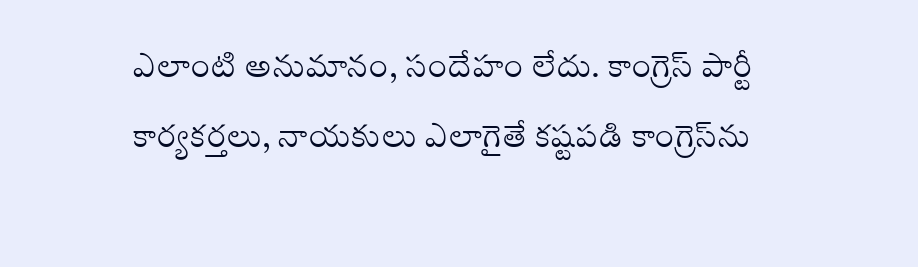ఎలాంటి అనుమానం, సందేహం లేదు. కాంగ్రెస్ పార్టీ కార్యకర్తలు, నాయకులు ఎలాగైతే కష్టపడి కాంగ్రెస్‌ను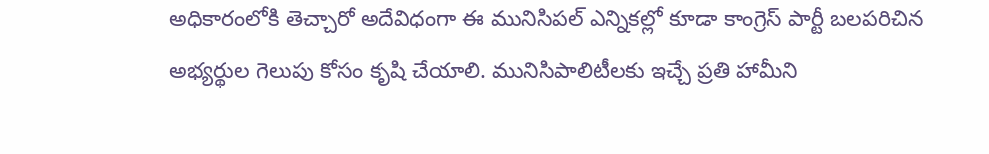అధికారంలోకి తెచ్చారో అదేవిధంగా ఈ మునిసిపల్ ఎన్నికల్లో కూడా కాంగ్రెస్ పార్టీ బలపరిచిన అభ్యర్థుల గెలుపు కోసం కృషి చేయాలి. మునిసిపాలిటీలకు ఇచ్చే ప్రతి హామీని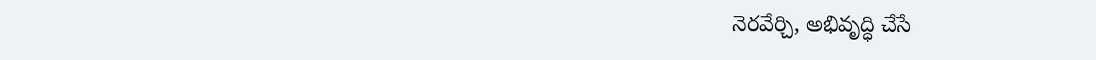నెరవేర్చి, అభివృద్ధి చేసే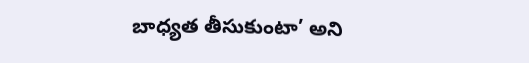బాధ్యత తీసుకుంటా’ అని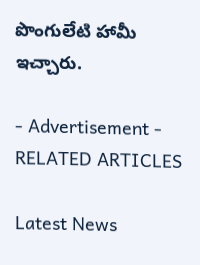పొంగులేటి హామీ ఇచ్చారు.

- Advertisement -
RELATED ARTICLES

Latest News